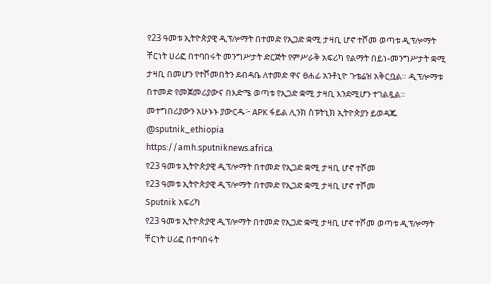የ23 ዓመቱ ኢትዮጵያዊ ዲፕሎማት በተመድ የኢጋድ ቋሚ ታዛቢ ሆኖ ተሾመ ወጣቱ ዲፕሎማት ቸርነት ሀሪፎ በተባበሩት መንግሥታት ድርጅት የምሥራቅ አፍሪካ የልማት በይነ-መንግሥታት ቋሚ ታዛቢ በመሆን የተሾመበትን ደብዳቤ ለተመድ ዋና ፀሐፊ አንቶኒዮ ጉቴሬዝ አቅርቧል። ዲፕሎማቱ በተመድ የመጀመሪያውና በእድሜ ወጣቱ የኢጋድ ቋሚ ታዛቢ እንደሚሆን ተገልጿል። መተግበሪያውን አሁኑኑ ያውርዱ፦ APK ፋይል ሊንክ ስፑትኒክ ኢትዮጵያን ይወዳጁ @sputnik_ethiopia
https://amh.sputniknews.africa
የ23 ዓመቱ ኢትዮጵያዊ ዲፕሎማት በተመድ የኢጋድ ቋሚ ታዛቢ ሆኖ ተሾመ
የ23 ዓመቱ ኢትዮጵያዊ ዲፕሎማት በተመድ የኢጋድ ቋሚ ታዛቢ ሆኖ ተሾመ
Sputnik አፍሪካ
የ23 ዓመቱ ኢትዮጵያዊ ዲፕሎማት በተመድ የኢጋድ ቋሚ ታዛቢ ሆኖ ተሾመ ወጣቱ ዲፕሎማት ቸርነት ሀሪፎ በተባበሩት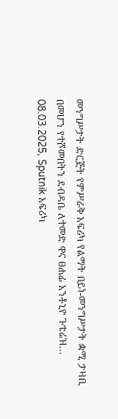መንግሥታት ድርጅት የምሥራቅ አፍሪካ የልማት በይነ-መንግሥታት ቋሚ ታዛቢ በመሆን የተሾመበትን ደብዳቤ ለተመድ ዋና ፀሐፊ አንቶኒዮ ጉቴሬዝ... 08.03.2025, Sputnik አፍሪካ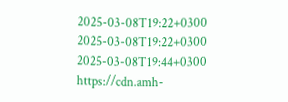2025-03-08T19:22+0300
2025-03-08T19:22+0300
2025-03-08T19:44+0300
https://cdn.amh-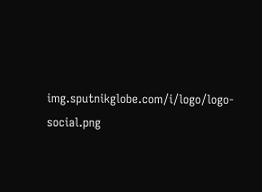img.sputnikglobe.com/i/logo/logo-social.png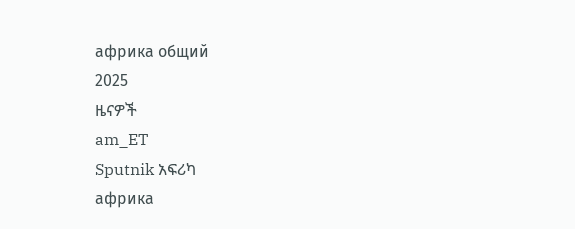африка общий
2025
ዜናዎች
am_ET
Sputnik አፍሪካ
африка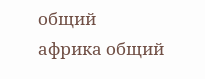общий
африка общий